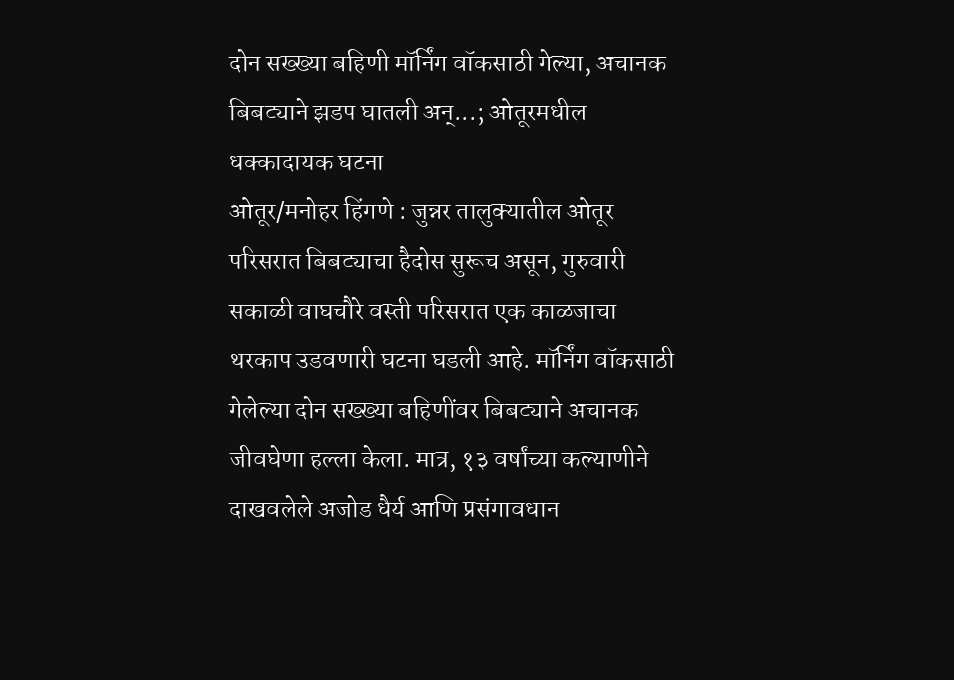दोन सख्ख्या बहिणी मॉर्निंग वॉकसाठी गेल्या, अचानक बिबट्याने झडप घातली अन्...; ओतूरमधील धक्कादायक घटना
ओतूर/मनोहर हिंगणे : जुन्नर तालुक्यातील ओतूर परिसरात बिबट्याचा हैदोस सुरूच असून, गुरुवारी सकाळी वाघचौरे वस्ती परिसरात एक काळजाचा थरकाप उडवणारी घटना घडली आहे. मॉर्निंग वॉकसाठी गेलेल्या दोन सख्ख्या बहिणींवर बिबट्याने अचानक जीवघेणा हल्ला केला. मात्र, १३ वर्षांच्या कल्याणीने दाखवलेले अजोड धैर्य आणि प्रसंगावधान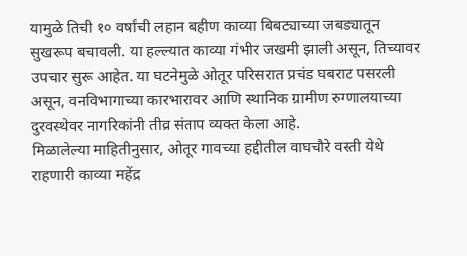यामुळे तिची १० वर्षांची लहान बहीण काव्या बिबट्याच्या जबड्यातून सुखरूप बचावली. या हल्ल्यात काव्या गंभीर जखमी झाली असून, तिच्यावर उपचार सुरू आहेत. या घटनेमुळे ओतूर परिसरात प्रचंड घबराट पसरली असून, वनविभागाच्या कारभारावर आणि स्थानिक ग्रामीण रुग्णालयाच्या दुरवस्थेवर नागरिकांनी तीव्र संताप व्यक्त केला आहे.
मिळालेल्या माहितीनुसार, ओतूर गावच्या हद्दीतील वाघचौरे वस्ती येथे राहणारी काव्या महेंद्र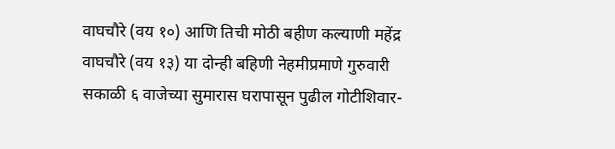वाघचौरे (वय १०) आणि तिची मोठी बहीण कल्याणी महेंद्र वाघचौरे (वय १३) या दोन्ही बहिणी नेहमीप्रमाणे गुरुवारी सकाळी ६ वाजेच्या सुमारास घरापासून पुढील गोटीशिवार-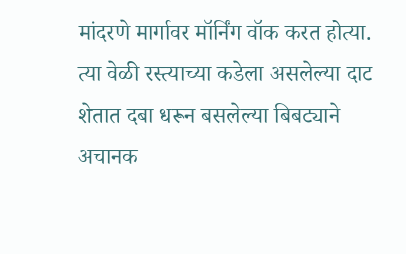मांदरणे मार्गावर मॉर्निंग वॉक करत होत्या. त्या वेळी रस्त्याच्या कडेला असलेल्या दाट शेतात दबा धरून बसलेल्या बिबट्याने अचानक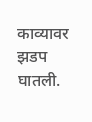काव्यावर झडप घातली.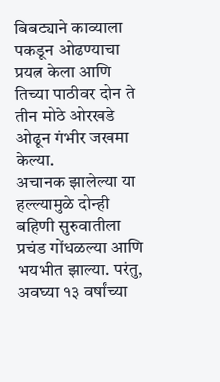बिबट्याने काव्याला पकडून ओढण्याचा प्रयत्न केला आणि तिच्या पाठीवर दोन ते तीन मोठे ओरखडे ओढून गंभीर जखमा केल्या.
अचानक झालेल्या या हल्ल्यामुळे दोन्ही बहिणी सुरुवातीला प्रचंड गोंधळल्या आणि भयभीत झाल्या. परंतु, अवघ्या १३ वर्षांच्या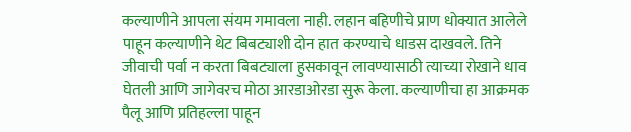कल्याणीने आपला संयम गमावला नाही. लहान बहिणीचे प्राण धोक्यात आलेले पाहून कल्याणीने थेट बिबट्याशी दोन हात करण्याचे धाडस दाखवले. तिने जीवाची पर्वा न करता बिबट्याला हुसकावून लावण्यासाठी त्याच्या रोखाने धाव घेतली आणि जागेवरच मोठा आरडाओरडा सुरू केला. कल्याणीचा हा आक्रमक पैलू आणि प्रतिहल्ला पाहून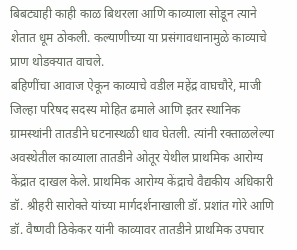बिबट्याही काही काळ बिथरला आणि काव्याला सोडून त्याने शेतात धूम ठोकली. कल्याणीच्या या प्रसंगावधानामुळे काव्याचे प्राण थोडक्यात वाचले.
बहिणींचा आवाज ऐकून काव्याचे वडील महेंद्र वाघचौरे, माजी जिल्हा परिषद सदस्य मोहित ढमाले आणि इतर स्थानिक ग्रामस्थांनी तातडीने घटनास्थळी धाव घेतली. त्यांनी रक्ताळलेल्या अवस्थेतील काव्याला तातडीने ओतूर येथील प्राथमिक आरोग्य केंद्रात दाखल केले. प्राथमिक आरोग्य केंद्राचे वैद्यकीय अधिकारी डॉ. श्रीहरी सारोक्ते यांच्या मार्गदर्शनाखाली डॉ. प्रशांत गोरे आणि डॉ. वैष्णवी ठिकेकर यांनी काव्यावर तातडीने प्राथमिक उपचार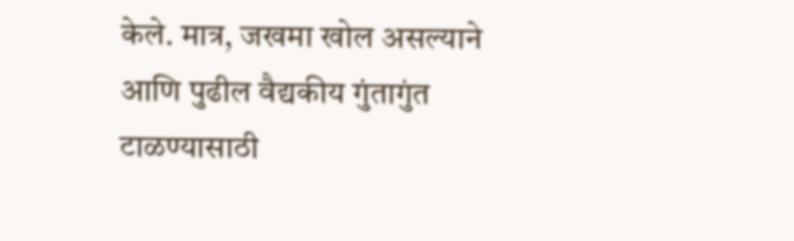केले. मात्र, जखमा खोल असल्याने आणि पुढील वैद्यकीय गुंतागुंत टाळण्यासाठी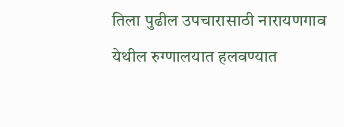तिला पुढील उपचारासाठी नारायणगाव येथील रुग्णालयात हलवण्यात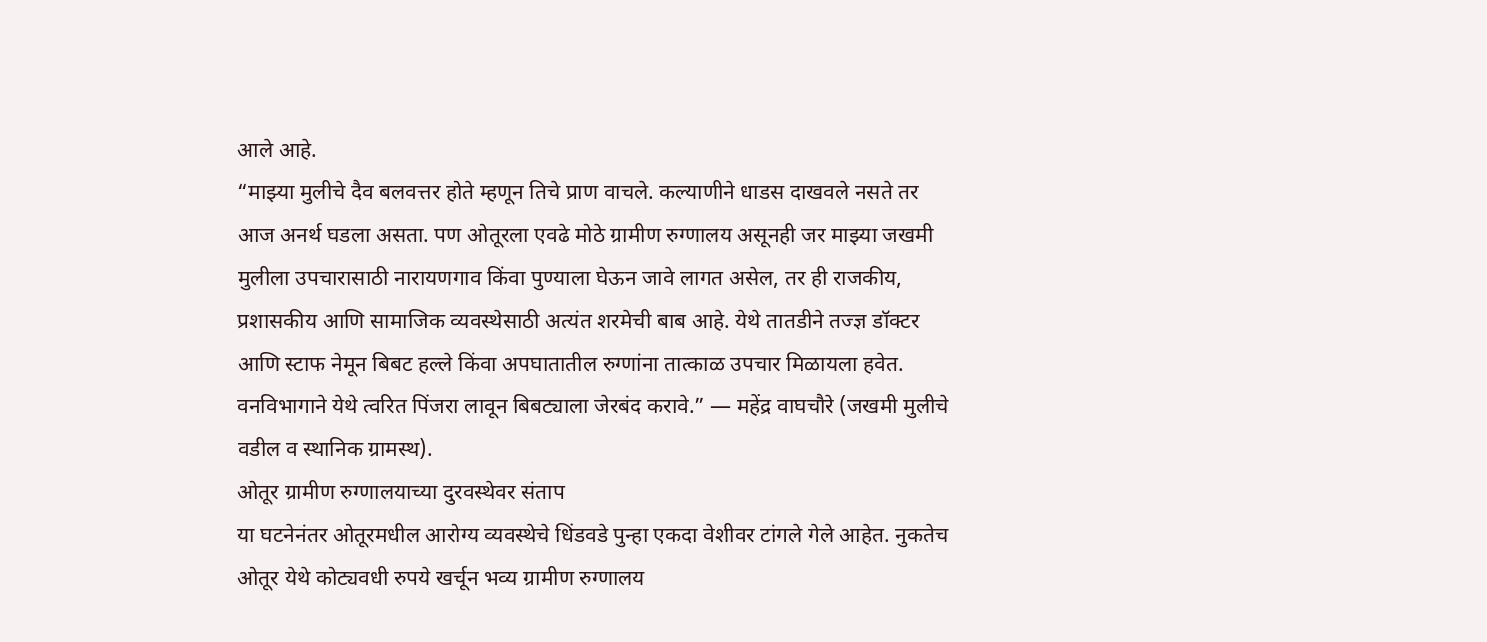आले आहे.
“माझ्या मुलीचे दैव बलवत्तर होते म्हणून तिचे प्राण वाचले. कल्याणीने धाडस दाखवले नसते तर आज अनर्थ घडला असता. पण ओतूरला एवढे मोठे ग्रामीण रुग्णालय असूनही जर माझ्या जखमी मुलीला उपचारासाठी नारायणगाव किंवा पुण्याला घेऊन जावे लागत असेल, तर ही राजकीय, प्रशासकीय आणि सामाजिक व्यवस्थेसाठी अत्यंत शरमेची बाब आहे. येथे तातडीने तज्ज्ञ डॉक्टर आणि स्टाफ नेमून बिबट हल्ले किंवा अपघातातील रुग्णांना तात्काळ उपचार मिळायला हवेत. वनविभागाने येथे त्वरित पिंजरा लावून बिबट्याला जेरबंद करावे.” — महेंद्र वाघचौरे (जखमी मुलीचे वडील व स्थानिक ग्रामस्थ).
ओतूर ग्रामीण रुग्णालयाच्या दुरवस्थेवर संताप
या घटनेनंतर ओतूरमधील आरोग्य व्यवस्थेचे धिंडवडे पुन्हा एकदा वेशीवर टांगले गेले आहेत. नुकतेच ओतूर येथे कोट्यवधी रुपये खर्चून भव्य ग्रामीण रुग्णालय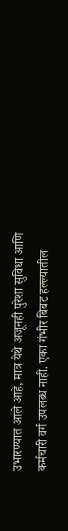उभारण्यात आले आहे, मात्र येथे अजूनही पुरेशा सुविधा आणि कर्मचारी वर्ग उपलब्ध नाही. एका गंभीर बिबट हल्ल्यातील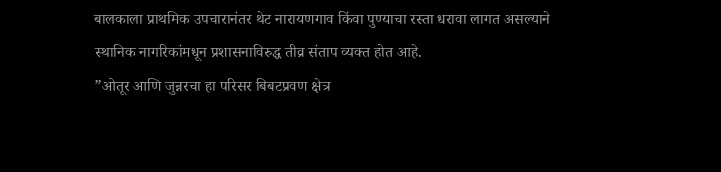बालकाला प्राथमिक उपचारानंतर थेट नारायणगाव किंवा पुण्याचा रस्ता धरावा लागत असल्याने स्थानिक नागरिकांमधून प्रशासनाविरुद्ध तीव्र संताप व्यक्त होत आहे.
”ओतूर आणि जुन्नरचा हा परिसर बिबटप्रवण क्षेत्र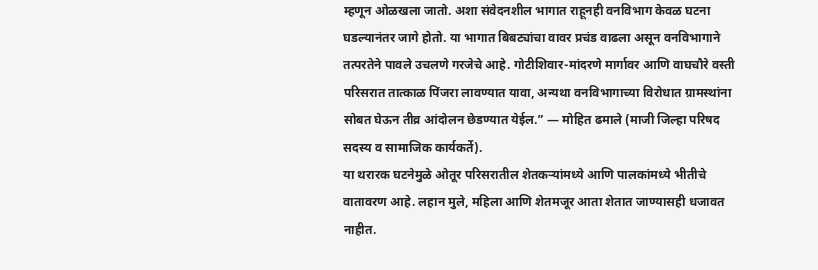म्हणून ओळखला जातो. अशा संवेदनशील भागात राहूनही वनविभाग केवळ घटना घडल्यानंतर जागे होतो. या भागात बिबट्यांचा वावर प्रचंड वाढला असून वनविभागाने तत्परतेने पावले उचलणे गरजेचे आहे. गोटीशिवार-मांदरणे मार्गावर आणि वाघचौरे वस्ती परिसरात तात्काळ पिंजरा लावण्यात यावा, अन्यथा वनविभागाच्या विरोधात ग्रामस्थांना सोबत घेऊन तीव्र आंदोलन छेडण्यात येईल.” — मोहित ढमाले (माजी जिल्हा परिषद सदस्य व सामाजिक कार्यकर्ते).
या थरारक घटनेमुळे ओतूर परिसरातील शेतकऱ्यांमध्ये आणि पालकांमध्ये भीतीचे वातावरण आहे. लहान मुले, महिला आणि शेतमजूर आता शेतात जाण्यासही धजावत नाहीत.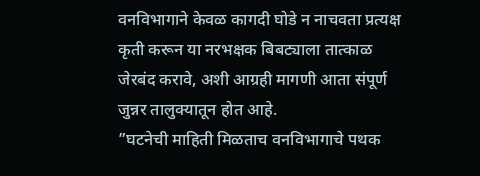वनविभागाने केवळ कागदी घोडे न नाचवता प्रत्यक्ष कृती करून या नरभक्षक बिबट्याला तात्काळ जेरबंद करावे, अशी आग्रही मागणी आता संपूर्ण जुन्नर तालुक्यातून होत आहे.
”घटनेची माहिती मिळताच वनविभागाचे पथक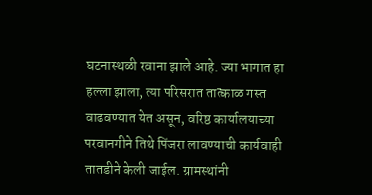घटनास्थळी रवाना झाले आहे. ज्या भागात हा हल्ला झाला, त्या परिसरात तात्काळ गस्त वाढवण्यात येत असून, वरिष्ठ कार्यालयाच्या परवानगीने तिथे पिंजरा लावण्याची कार्यवाही तातडीने केली जाईल. ग्रामस्थांनी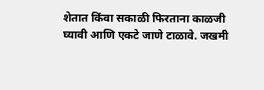शेतात किंवा सकाळी फिरताना काळजी घ्यावी आणि एकटे जाणे टाळावे. जखमी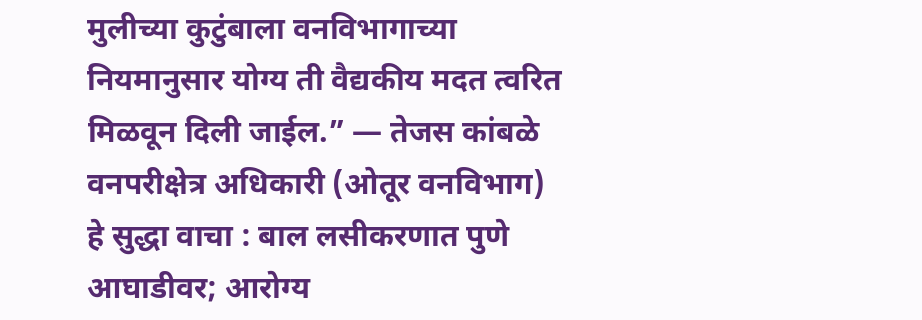मुलीच्या कुटुंबाला वनविभागाच्या नियमानुसार योग्य ती वैद्यकीय मदत त्वरित मिळवून दिली जाईल.” — तेजस कांबळे वनपरीक्षेत्र अधिकारी (ओतूर वनविभाग)
हे सुद्धा वाचा : बाल लसीकरणात पुणे आघाडीवर; आरोग्य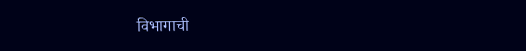विभागाची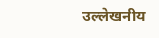उल्लेखनीय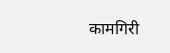कामगिरी